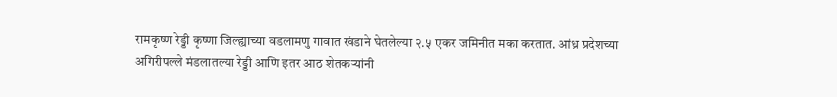रामकृष्ण रेड्डी कृष्णा जिल्ह्याच्या वडलामणु गावात खंडाने घेतलेल्या २.५ एकर जमिनीत मका करतात. आंध्र प्रदेशच्या अगिरीपल्ले मंडलातल्या रेड्डी आणि इतर आठ शेतकऱ्यांनी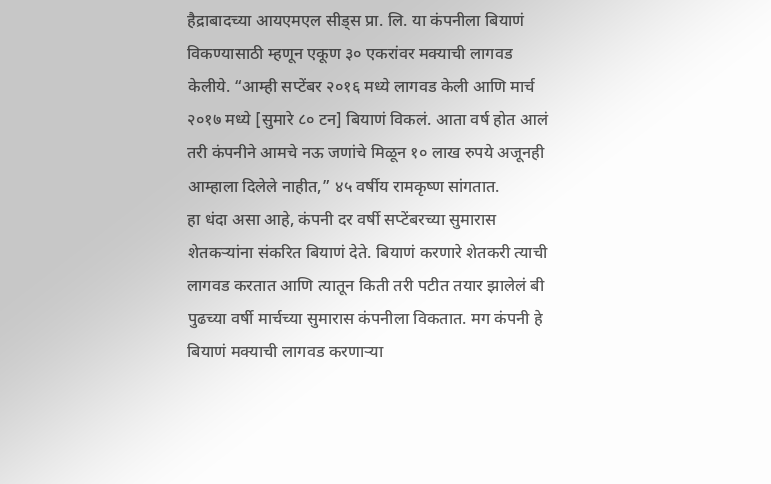हैद्राबादच्या आयएमएल सीड्स प्रा. लि. या कंपनीला बियाणं विकण्यासाठी म्हणून एकूण ३० एकरांवर मक्याची लागवड केलीये. “आम्ही सप्टेंबर २०१६ मध्ये लागवड केली आणि मार्च २०१७ मध्ये [सुमारे ८० टन] बियाणं विकलं. आता वर्ष होत आलं तरी कंपनीने आमचे नऊ जणांचे मिळून १० लाख रुपये अजूनही आम्हाला दिलेले नाहीत,” ४५ वर्षीय रामकृष्ण सांगतात.
हा धंदा असा आहे, कंपनी दर वर्षी सप्टेंबरच्या सुमारास शेतकऱ्यांना संकरित बियाणं देते. बियाणं करणारे शेतकरी त्याची लागवड करतात आणि त्यातून किती तरी पटीत तयार झालेलं बी पुढच्या वर्षी मार्चच्या सुमारास कंपनीला विकतात. मग कंपनी हे बियाणं मक्याची लागवड करणाऱ्या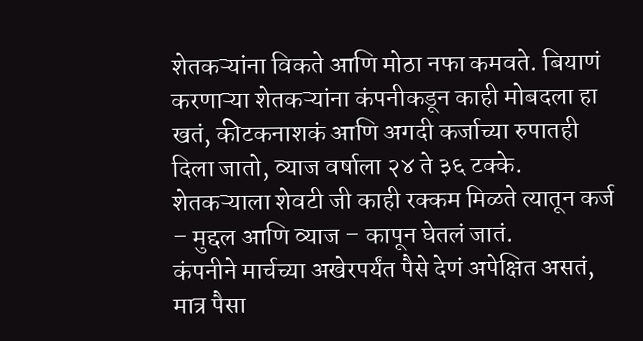शेतकऱ्यांना विकते आणि मोठा नफा कमवते. बियाणं करणाऱ्या शेतकऱ्यांना कंपनीकडून काही मोबदला हा खतं, कीटकनाशकं आणि अगदी कर्जाच्या रुपातही दिला जातो, व्याज वर्षाला २४ ते ३६ टक्के. शेतकऱ्याला शेवटी जी काही रक्कम मिळते त्यातून कर्ज – मुद्दल आणि व्याज – कापून घेतलं जातं.
कंपनीने मार्चच्या अखेरपर्यंत पैसे देणं अपेक्षित असतं, मात्र पैसा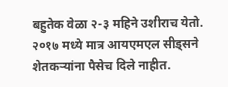बहुतेक वेळा २-३ महिने उशीराच येतो. २०१७ मध्ये मात्र आयएमएल सीड्सने शेतकऱ्यांना पैसेच दिले नाहीत.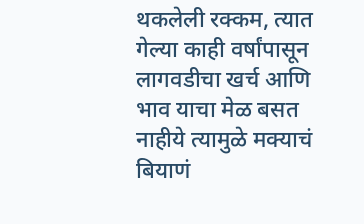थकलेली रक्कम, त्यात गेल्या काही वर्षांपासून लागवडीचा खर्च आणि भाव याचा मेळ बसत नाहीये त्यामुळे मक्याचं बियाणं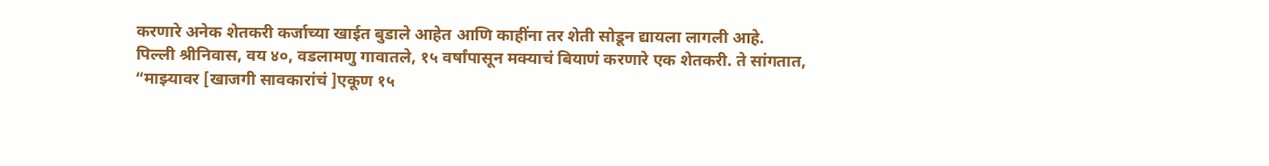करणारे अनेक शेतकरी कर्जाच्या खाईत बुडाले आहेत आणि काहींना तर शेती सोडून द्यायला लागली आहे.
पिल्ली श्रीनिवास, वय ४०, वडलामणु गावातले, १५ वर्षांपासून मक्याचं बियाणं करणारे एक शेतकरी. ते सांगतात, “माझ्यावर [खाजगी सावकारांचं ]एकूण १५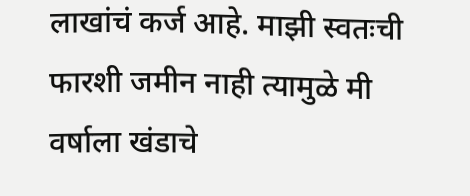लाखांचं कर्ज आहे. माझी स्वतःची फारशी जमीन नाही त्यामुळे मी वर्षाला खंडाचे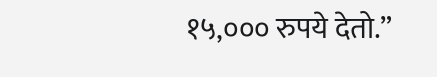१५,००० रुपये देतो.”